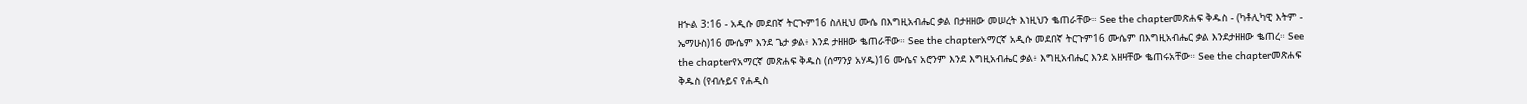ዘኍል 3:16 - አዲሱ መደበኛ ትርጒም16 ስለዚህ ሙሴ በእግዚአብሔር ቃል በታዘዘው መሠረት እነዚህን ቈጠራቸው። See the chapterመጽሐፍ ቅዱስ - (ካቶሊካዊ እትም - ኤማሁስ)16 ሙሴም እንደ ጌታ ቃል፥ እንደ ታዘዘው ቈጠራቸው። See the chapterአማርኛ አዲሱ መደበኛ ትርጉም16 ሙሴም በእግዚአብሔር ቃል እንደታዘዘው ቈጠረ። See the chapterየአማርኛ መጽሐፍ ቅዱስ (ሰማንያ አሃዱ)16 ሙሴና አሮንም እንደ እግዚአብሔር ቃል፥ እግዚአብሔር እንደ አዘዛቸው ቈጠሩአቸው። See the chapterመጽሐፍ ቅዱስ (የብሉይና የሐዲስ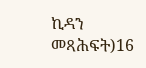ኪዳን መጻሕፍት)16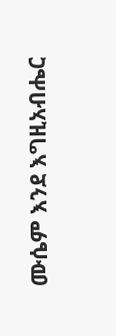ሙሴም እንደ እግዚአብሔር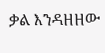ቃል እንዳዘዘው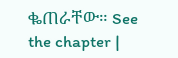ቈጠራቸው። See the chapter |